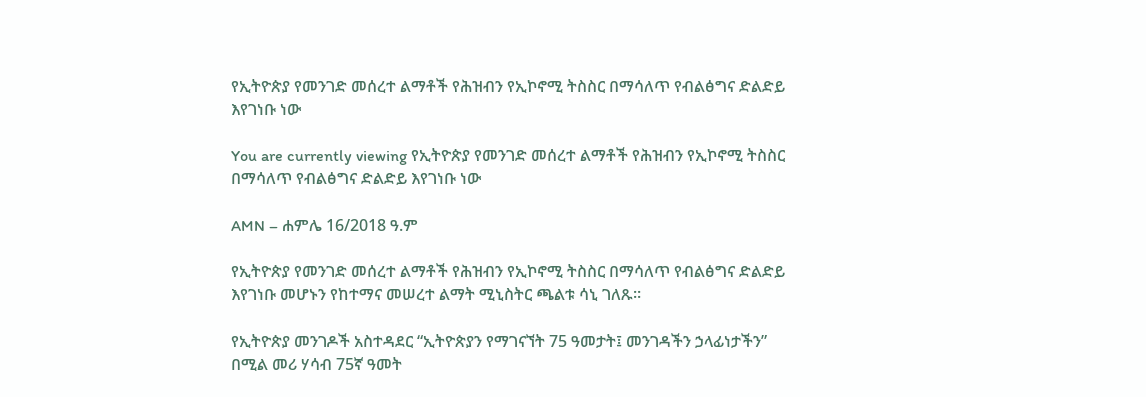የኢትዮጵያ የመንገድ መሰረተ ልማቶች የሕዝብን የኢኮኖሚ ትስስር በማሳለጥ የብልፅግና ድልድይ እየገነቡ ነው

You are currently viewing የኢትዮጵያ የመንገድ መሰረተ ልማቶች የሕዝብን የኢኮኖሚ ትስስር በማሳለጥ የብልፅግና ድልድይ እየገነቡ ነው

AMN – ሐምሌ 16/2018 ዓ.ም

የኢትዮጵያ የመንገድ መሰረተ ልማቶች የሕዝብን የኢኮኖሚ ትስስር በማሳለጥ የብልፅግና ድልድይ እየገነቡ መሆኑን የከተማና መሠረተ ልማት ሚኒስትር ጫልቱ ሳኒ ገለጹ።

የኢትዮጵያ መንገዶች አስተዳደር “ኢትዮጵያን የማገናኘት 75 ዓመታት፤ መንገዳችን ኃላፊነታችን” በሚል መሪ ሃሳብ 75ኛ ዓመት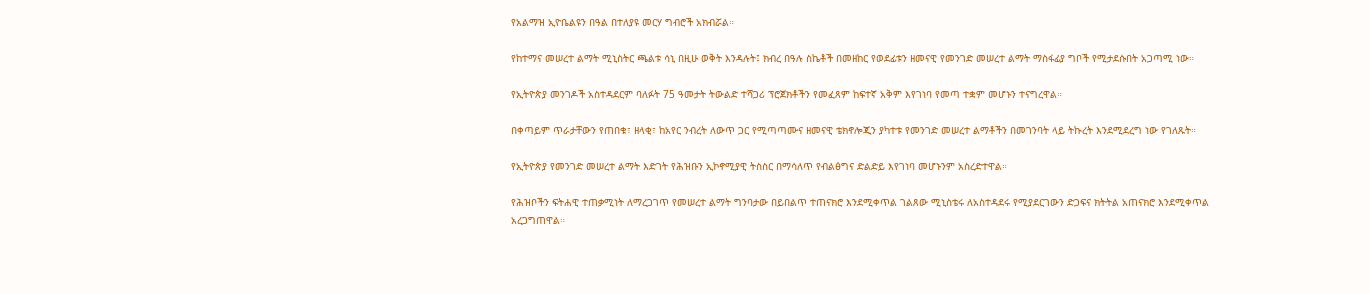የአልማዝ ኢዮቤልዩን በዓል በተለያዩ መርሃ ግብሮች አክብሯል።

የከተማና መሠረተ ልማት ሚኒስትር ጫልቱ ሳኒ በዚሁ ወቅት እንዳሉት፤ ክብረ በዓሉ ስኬቶች በመዘከር የወደፊቱን ዘመናዊ የመንገድ መሠረተ ልማት ማስፋፊያ ግቦች የሚታደሱበት አጋጣሚ ነው።

የኢትዮጵያ መንገዶች አስተዳደርም ባለፉት 75 ዓመታት ትውልድ ተሻጋሪ ፕሮጀክቶችን የመፈጸም ከፍተኛ አቅም እየገነባ የመጣ ተቋም መሆኑን ተናግረዋል።

በቀጣይም ጥራታቸውን የጠበቁ፣ ዘላቂ፣ ከአየር ንብረት ለውጥ ጋር የሚጣጣሙና ዘመናዊ ቴክኖሎጂን ያካተቱ የመንገድ መሠረተ ልማቶችን በመገንባት ላይ ትኩረት እንደሚደረግ ነው የገለጹት።

የኢትዮጵያ የመንገድ መሠረተ ልማት እድገት የሕዝቡን ኢኮኖሚያዊ ትስስር በማሳለጥ የብልፅግና ድልድይ እየገነባ መሆኑንም አስረድተዋል።

የሕዝቦችን ፍትሐዊ ተጠቃሚነት ለማረጋገጥ የመሠረተ ልማት ግንባታው በይበልጥ ተጠናክሮ እንደሚቀጥል ገልጸው ሚኒስቴሩ ለአስተዳደሩ የሚያደርገውን ድጋፍና ክትትል አጠናክሮ እንደሚቀጥል አረጋግጠዋል።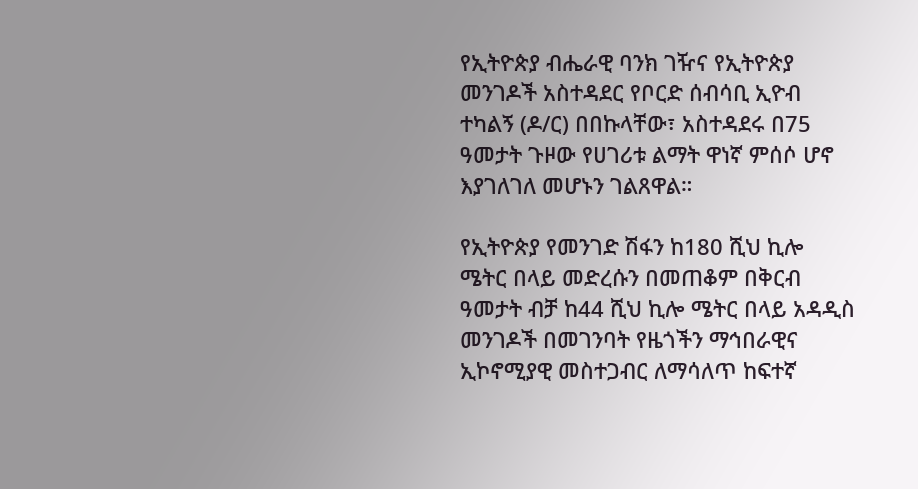የኢትዮጵያ ብሔራዊ ባንክ ገዥና የኢትዮጵያ መንገዶች አስተዳደር የቦርድ ሰብሳቢ ኢዮብ ተካልኝ (ዶ/ር) በበኩላቸው፣ አስተዳደሩ በ75 ዓመታት ጉዞው የሀገሪቱ ልማት ዋነኛ ምሰሶ ሆኖ እያገለገለ መሆኑን ገልጸዋል።

የኢትዮጵያ የመንገድ ሽፋን ከ180 ሺህ ኪሎ ሜትር በላይ መድረሱን በመጠቆም በቅርብ ዓመታት ብቻ ከ44 ሺህ ኪሎ ሜትር በላይ አዳዲስ መንገዶች በመገንባት የዜጎችን ማኅበራዊና ኢኮኖሚያዊ መስተጋብር ለማሳለጥ ከፍተኛ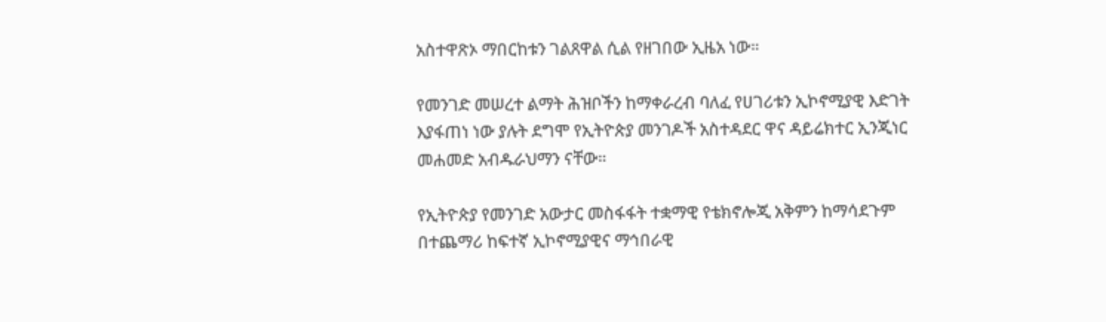አስተዋጽኦ ማበርከቱን ገልጸዋል ሲል የዘገበው ኢዜአ ነው።

የመንገድ መሠረተ ልማት ሕዝቦችን ከማቀራረብ ባለፈ የሀገሪቱን ኢኮኖሚያዊ እድገት እያፋጠነ ነው ያሉት ደግሞ የኢትዮጵያ መንገዶች አስተዳደር ዋና ዳይሬክተር ኢንጂነር መሐመድ አብዱራህማን ናቸው።

የኢትዮጵያ የመንገድ አውታር መስፋፋት ተቋማዊ የቴክኖሎጂ አቅምን ከማሳደጉም በተጨማሪ ከፍተኛ ኢኮኖሚያዊና ማኅበራዊ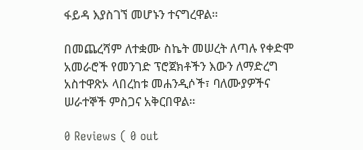ፋይዳ እያስገኘ መሆኑን ተናግረዋል።

በመጨረሻም ለተቋሙ ስኬት መሠረት ለጣሉ የቀድሞ አመራሮች የመንገድ ፕሮጀክቶችን እውን ለማድረግ አስተዋጽኦ ላበረከቱ መሐንዲሶች፣ ባለሙያዎችና ሠራተኞች ምስጋና አቅርበዋል።

0 Reviews ( 0 out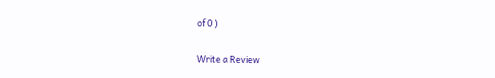of 0 )

Write a Review